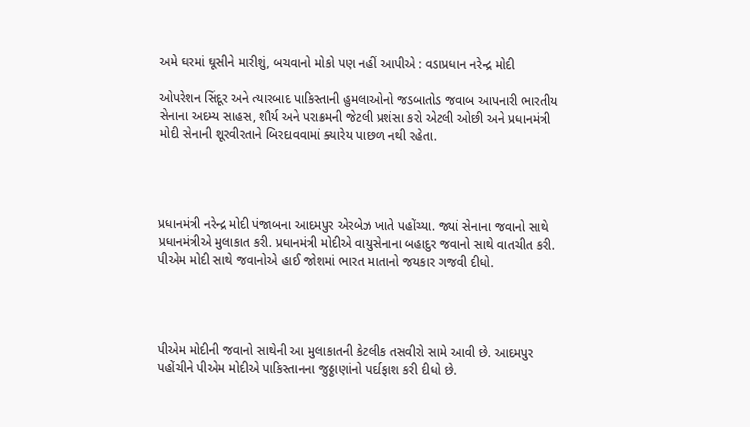અમે ઘરમાં ઘૂસીને મારીશું, બચવાનો મોકો પણ નહીં આપીએ : વડાપ્રધાન નરેન્દ્ર મોદી

ઓપરેશન સિંદૂર અને ત્યારબાદ પાકિસ્તાની હુમલાઓનો જડબાતોડ જવાબ આપનારી ભારતીય સેનાના અદમ્ય સાહસ, શૌર્ય અને પરાક્રમની જેટલી પ્રશંસા કરો એટલી ઓછી અને પ્રધાનમંત્રી મોદી સેનાની શૂરવીરતાને બિરદાવવામાં ક્યારેય પાછળ નથી રહેતા.




પ્રધાનમંત્રી નરેન્દ્ર મોદી પંજાબના આદમપુર એરબેઝ ખાતે પહોંચ્યા. જ્યાં સેનાના જવાનો સાથે પ્રધાનમંત્રીએ મુલાકાત કરી. પ્રધાનમંત્રી મોદીએ વાયુસેનાના બહાદુર જવાનો સાથે વાતચીત કરી. પીએમ મોદી સાથે જવાનોએ હાઈ જોશમાં ભારત માતાનો જયકાર ગજવી દીધો.




પીએમ મોદીની જવાનો સાથેની આ મુલાકાતની કેટલીક તસવીરો સામે આવી છે. આદમપુર પહોંચીને પીએમ મોદીએ પાકિસ્તાનના જુઠ્ઠાણાંનો પર્દાફાશ કરી દીધો છે.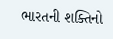ભારતની શક્તિનો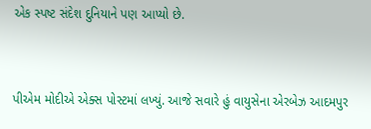એક સ્પષ્ટ સંદેશ દુનિયાને પણ આપ્યો છે.


પીએમ મોદીએ એક્સ પોસ્ટમાં લખ્યું. આજે સવારે હું વાયુસેના એરબેઝ આદમપુર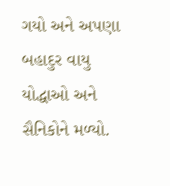ગયો અને અપણા બહાદુર વાયુ યોદ્ધાઓ અને સૈનિકોને મળ્યો.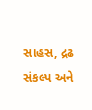સાહસ, દ્રઢ સંકલ્પ અને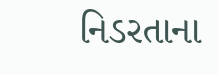નિડરતાના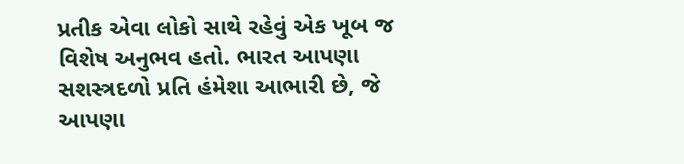પ્રતીક એવા લોકો સાથે રહેવું એક ખૂબ જ વિશેષ અનુભવ હતો. ભારત આપણા સશસ્ત્રદળો પ્રતિ હંમેશા આભારી છે, જે આપણા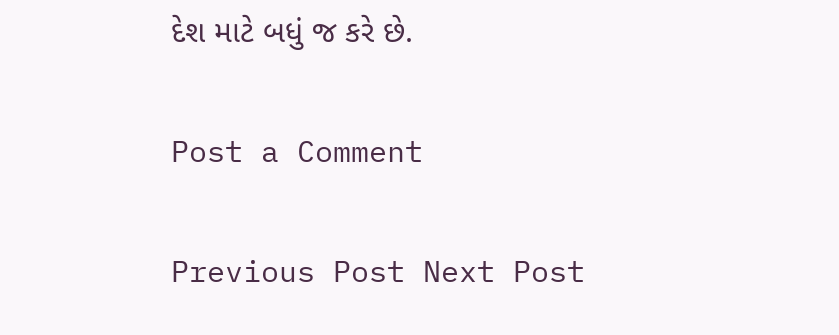દેશ માટે બધું જ કરે છે.

Post a Comment

Previous Post Next Post